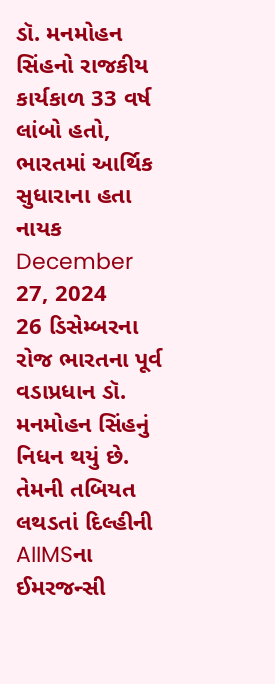ડૉ. મનમોહન સિંહનો રાજકીય કાર્યકાળ 33 વર્ષ લાંબો હતો, ભારતમાં આર્થિક સુધારાના હતા નાયક
December 27, 2024
26 ડિસેમ્બરના રોજ ભારતના પૂર્વ વડાપ્રધાન ડૉ. મનમોહન સિંહનું નિધન થયું છે. તેમની તબિયત લથડતાં દિલ્હીની AIIMSના ઈમરજન્સી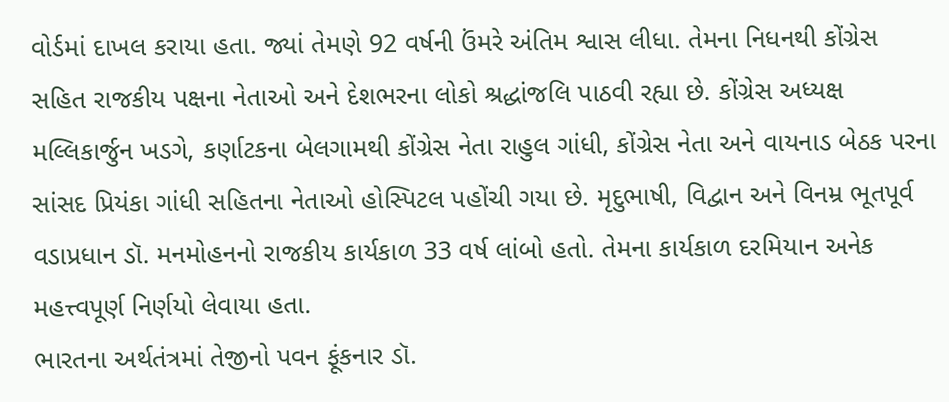વોર્ડમાં દાખલ કરાયા હતા. જ્યાં તેમણે 92 વર્ષની ઉંમરે અંતિમ શ્વાસ લીધા. તેમના નિધનથી કોંગ્રેસ સહિત રાજકીય પક્ષના નેતાઓ અને દેશભરના લોકો શ્રદ્ધાંજલિ પાઠવી રહ્યા છે. કોંગ્રેસ અધ્યક્ષ મલ્લિકાર્જુન ખડગે, કર્ણાટકના બેલગામથી કોંગ્રેસ નેતા રાહુલ ગાંધી, કોંગ્રેસ નેતા અને વાયનાડ બેઠક પરના સાંસદ પ્રિયંકા ગાંધી સહિતના નેતાઓ હોસ્પિટલ પહોંચી ગયા છે. મૃદુભાષી, વિદ્વાન અને વિનમ્ર ભૂતપૂર્વ વડાપ્રધાન ડૉ. મનમોહનનો રાજકીય કાર્યકાળ 33 વર્ષ લાંબો હતો. તેમના કાર્યકાળ દરમિયાન અનેક મહત્ત્વપૂર્ણ નિર્ણયો લેવાયા હતા.
ભારતના અર્થતંત્રમાં તેજીનો પવન ફૂંકનાર ડૉ.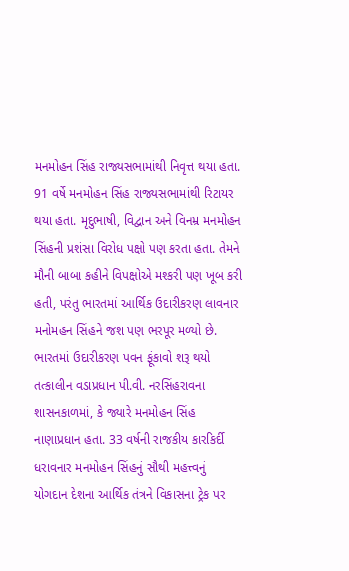મનમોહન સિંહ રાજ્યસભામાંથી નિવૃત્ત થયા હતા. 91 વર્ષે મનમોહન સિંહ રાજ્યસભામાંથી રિટાયર થયા હતા. મૃદુભાષી, વિદ્વાન અને વિનમ્ર મનમોહન સિંહની પ્રશંસા વિરોધ પક્ષો પણ કરતા હતા. તેમને મૌની બાબા કહીને વિપક્ષોએ મશ્કરી પણ ખૂબ કરી હતી, પરંતુ ભારતમાં આર્થિક ઉદારીકરણ લાવનાર મનોમહન સિંહને જશ પણ ભરપૂર મળ્યો છે. ભારતમાં ઉદારીકરણ પવન ફૂંકાવો શરૂ થયો તત્કાલીન વડાપ્રધાન પી.વી. નરસિંહરાવના શાસનકાળમાં, કે જ્યારે મનમોહન સિંહ નાણાપ્રધાન હતા. 33 વર્ષની રાજકીય કારકિર્દી ધરાવનાર મનમોહન સિંહનું સૌથી મહત્ત્વનું યોગદાન દેશના આર્થિક તંત્રને વિકાસના ટ્રેક પર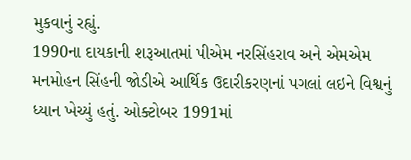મુકવાનું રહ્યું.
1990ના દાયકાની શરૂઆતમાં પીએમ નરસિંહરાવ અને એમએમ મનમોહન સિંહની જોડીએ આર્થિક ઉદારીકરણનાં પગલાં લઇને વિશ્વનું ધ્યાન ખેચ્યું હતું. ઓક્ટોબર 1991માં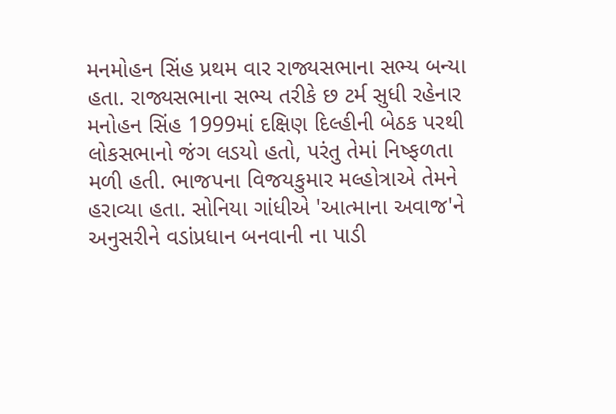મનમોહન સિંહ પ્રથમ વાર રાજ્યસભાના સભ્ય બન્યા હતા. રાજ્યસભાના સભ્ય તરીકે છ ટર્મ સુધી રહેનાર મનોહન સિંહ 1999માં દક્ષિણ દિલ્હીની બેઠક પરથી લોકસભાનો જંગ લડયો હતો, પરંતુ તેમાં નિષ્ફળતા મળી હતી. ભાજપના વિજયકુમાર મલ્હોત્રાએ તેમને હરાવ્યા હતા. સોનિયા ગાંધીએ 'આત્માના અવાજ'ને અનુસરીને વડાંપ્રધાન બનવાની ના પાડી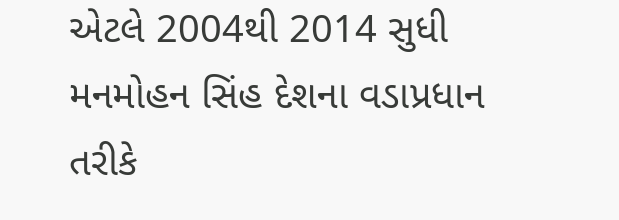એટલે 2004થી 2014 સુધી મનમોહન સિંહ દેશના વડાપ્રધાન તરીકે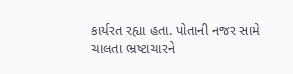કાર્યરત રહ્યા હતા. પોતાની નજર સામે ચાલતા ભ્રષ્ટાચારને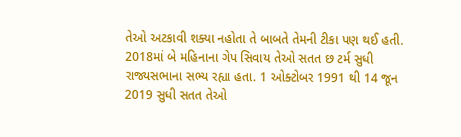તેઓ અટકાવી શક્યા નહોતા તે બાબતે તેમની ટીકા પણ થઈ હતી.
2018માં બે મહિનાના ગેપ સિવાય તેઓ સતત છ ટર્મ સુધી રાજ્યસભાના સભ્ય રહ્યા હતા. 1 ઓક્ટોબર 1991 થી 14 જૂન 2019 સુધી સતત તેઓ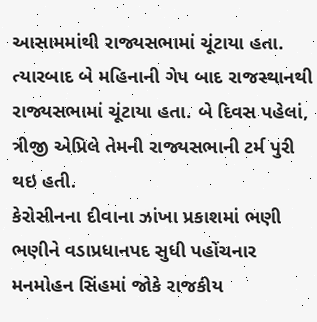આસામમાંથી રાજ્યસભામાં ચૂંટાયા હતા. ત્યારબાદ બે મહિનાની ગેપ બાદ રાજસ્થાનથી રાજ્યસભામાં ચૂંટાયા હતા. બે દિવસ પહેલાં, ત્રીજી એપ્રિલે તેમની રાજ્યસભાની ટર્મ પુરી થઇ હતી.
કેરોસીનના દીવાના ઝાંખા પ્રકાશમાં ભણી ભણીને વડાપ્રધાનપદ સુધી પહોંચનાર મનમોહન સિંહમાં જોકે રાજકીય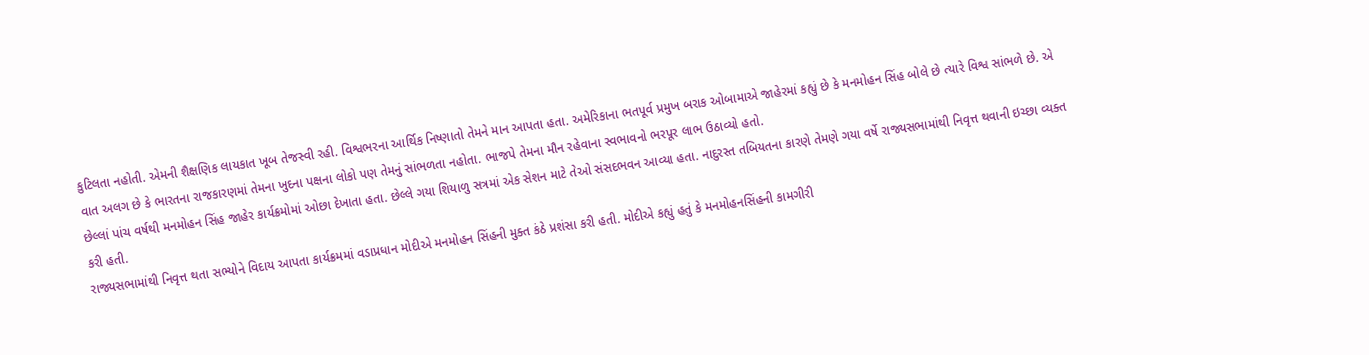કુટિલતા નહોતી. એમની શૈક્ષણિક લાયકાત ખૂબ તેજસ્વી રહી. વિશ્વભરના આર્થિક નિષ્ણાતો તેમને માન આપતા હતા. અમેરિકાના ભતપૂર્વ પ્રમુખ બરાક ઓબામાએ જાહેરમાં કહ્યું છે કે મનમોહન સિંહ બોલે છે ત્યારે વિશ્વ સાંભળે છે. એ વાત અલગ છે કે ભારતના રાજકારણમાં તેમના ખુદના પક્ષના લોકો પણ તેમનું સાંભળતા નહોતા. ભાજપે તેમના મૌન રહેવાના સ્વભાવનો ભરપૂર લાભ ઉઠાવ્યો હતો.
છેલ્લાં પાંચ વર્ષથી મનમોહન સિંહ જાહેર કાર્યક્રમોમાં ઓછા દેખાતા હતા. છેલ્લે ગયા શિયાળુ સત્રમાં એક સેશન માટે તેઓ સંસદભવન આવ્યા હતા. નાદુરસ્ત તબિયતના કારણે તેમણે ગયા વર્ષે રાજ્યસભામાંથી નિવૃત્ત થવાની ઇચ્છા વ્યક્ત કરી હતી.
રાજ્યસભામાંથી નિવૃત્ત થતા સભ્યોને વિદાય આપતા કાર્યક્રમમાં વડાપ્રધાન મોદીએ મનમોહન સિંહની મુક્ત કંઠે પ્રશંસા કરી હતી. મોદીએ કહ્યું હતું કે મનમોહનસિંહની કામગીરી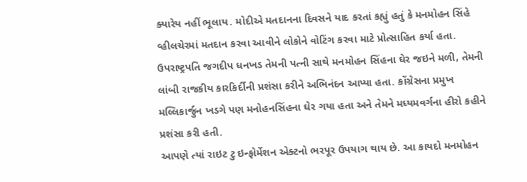ક્યારેય નહીં ભૂલાય. મોદીએ મતદાનના દિવસને યાદ કરતાં કહ્યું હતું કે મનમોહન સિંહે વ્હીલચેરમાં મતદાન કરવા આવીને લોકોને વોટિંગ કરવા માટે પ્રોત્સાહિત કર્યા હતા. ઉપરાષ્ટ્રપતિ જગદીપ ધનખડ તેમની પત્ની સાથે મનમોહન સિંહના ઘેર જઇને મળી, તેમની લાંબી રાજકીય કારકિર્દીની પ્રશંસા કરીને અભિનંદન આપ્યા હતા. કોંગ્રેસના પ્રમુખ મલ્લિકાર્જુન ખડગે પણ મનોહનસિંહના ઘેર ગયા હતા અને તેમને મધ્યમવર્ગના હીરો કહીને પ્રશંસા કરી હતી.
આપણે ત્યાં રાઇટ ટુ ઇન્ફોર્મેશન એક્ટનો ભરપૂર ઉપયાગ થાય છે. આ કાયદો મનમોહન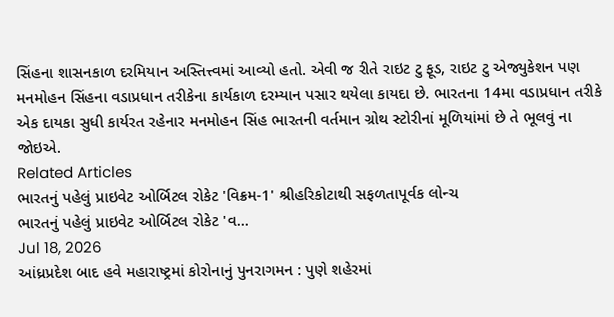સિંહના શાસનકાળ દરમિયાન અસ્તિત્ત્વમાં આવ્યો હતો. એવી જ રીતે રાઇટ ટુ ફૂડ, રાઇટ ટુ એજ્યુકેશન પણ મનમોહન સિંહના વડાપ્રધાન તરીકેના કાર્યકાળ દરમ્યાન પસાર થયેલા કાયદા છે. ભારતના 14મા વડાપ્રધાન તરીકે એક દાયકા સુધી કાર્યરત રહેનાર મનમોહન સિંહ ભારતની વર્તમાન ગ્રોથ સ્ટોરીનાં મૂળિયાંમાં છે તે ભૂલવું ના જોઇએ.
Related Articles
ભારતનું પહેલું પ્રાઇવેટ ઓર્બિટલ રોકેટ 'વિક્રમ-1' શ્રીહરિકોટાથી સફળતાપૂર્વક લોન્ચ
ભારતનું પહેલું પ્રાઇવેટ ઓર્બિટલ રોકેટ 'વ...
Jul 18, 2026
આંધ્રપ્રદેશ બાદ હવે મહારાષ્ટ્રમાં કોરોનાનું પુનરાગમન : પુણે શહેરમાં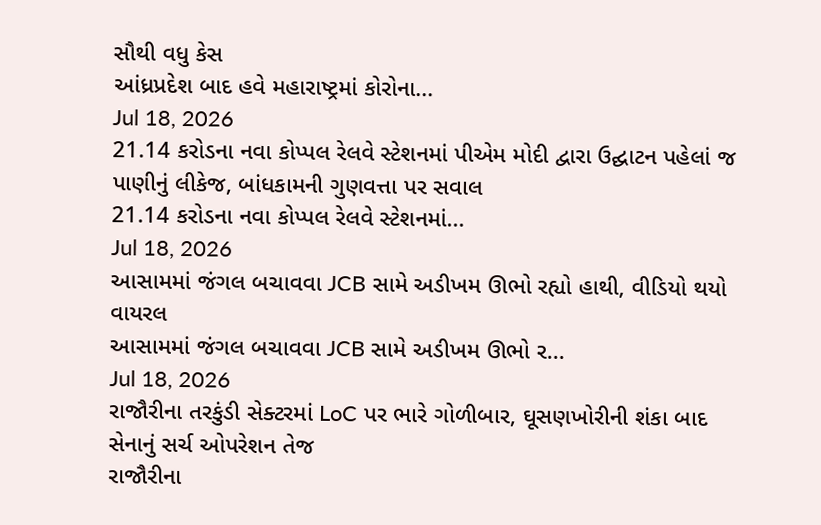સૌથી વધુ કેસ
આંધ્રપ્રદેશ બાદ હવે મહારાષ્ટ્રમાં કોરોના...
Jul 18, 2026
21.14 કરોડના નવા કોપ્પલ રેલવે સ્ટેશનમાં પીએમ મોદી દ્વારા ઉદ્ઘાટન પહેલાં જ પાણીનું લીકેજ, બાંધકામની ગુણવત્તા પર સવાલ
21.14 કરોડના નવા કોપ્પલ રેલવે સ્ટેશનમાં...
Jul 18, 2026
આસામમાં જંગલ બચાવવા JCB સામે અડીખમ ઊભો રહ્યો હાથી, વીડિયો થયો વાયરલ
આસામમાં જંગલ બચાવવા JCB સામે અડીખમ ઊભો ર...
Jul 18, 2026
રાજૌરીના તરકુંડી સેક્ટરમાં LoC પર ભારે ગોળીબાર, ઘૂસણખોરીની શંકા બાદ સેનાનું સર્ચ ઓપરેશન તેજ
રાજૌરીના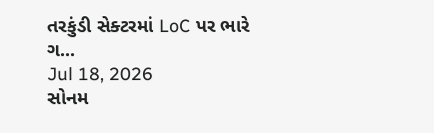તરકુંડી સેક્ટરમાં LoC પર ભારે ગ...
Jul 18, 2026
સોનમ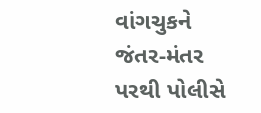વાંગચુકને જંતર-મંતર પરથી પોલીસે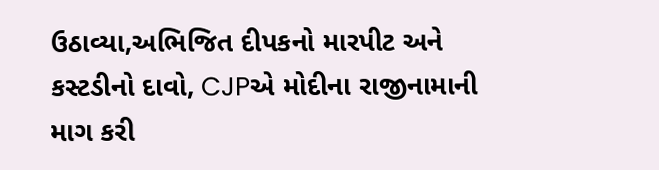ઉઠાવ્યા,અભિજિત દીપકનો મારપીટ અને કસ્ટડીનો દાવો, CJPએ મોદીના રાજીનામાની માગ કરી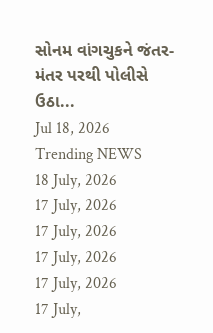સોનમ વાંગચુકને જંતર-મંતર પરથી પોલીસે ઉઠા...
Jul 18, 2026
Trending NEWS
18 July, 2026
17 July, 2026
17 July, 2026
17 July, 2026
17 July, 2026
17 July,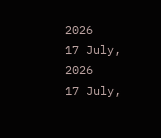2026
17 July, 2026
17 July,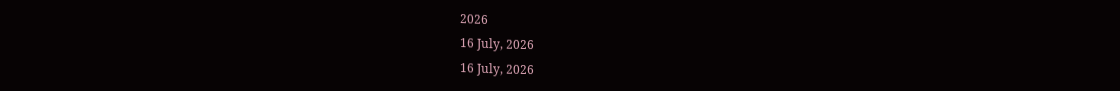2026
16 July, 2026
16 July, 2026